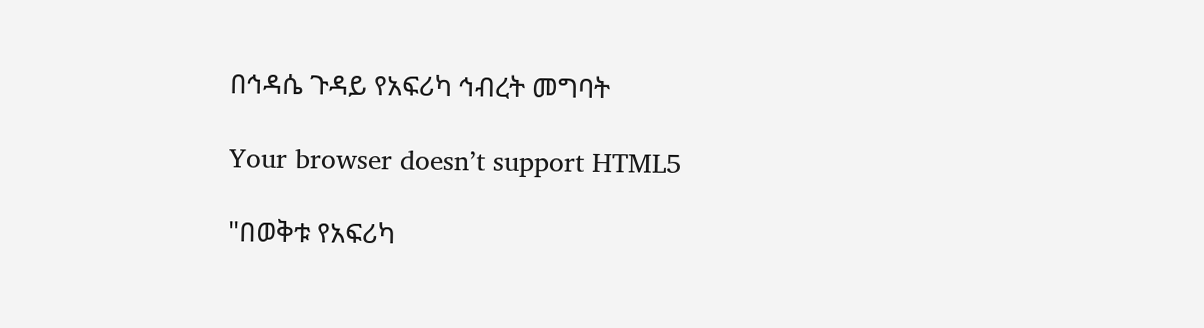በኅዳሴ ጉዳይ የአፍሪካ ኅብረት መግባት

Your browser doesn’t support HTML5

"በወቅቱ የአፍሪካ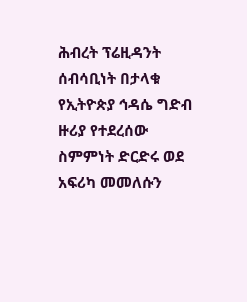ሕብረት ፕሬዚዳንት ሰብሳቢነት በታላቁ የኢትዮጵያ ኅዳሴ ግድብ ዙሪያ የተደረሰው ስምምነት ድርድሩ ወደ አፍሪካ መመለሱን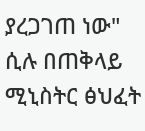ያረጋገጠ ነው" ሲሉ በጠቅላይ ሚኒስትር ፅህፈት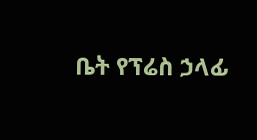ቤት የፕሬስ ኃላፊ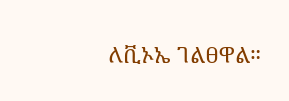ለቪኦኤ ገልፀዋል።